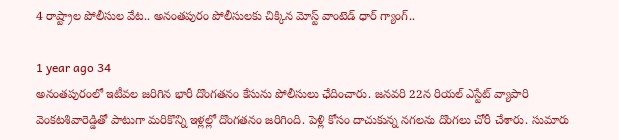4 రాష్ట్రాల పోలీసుల వేట.. అనంతపురం పోలీసులకు చిక్కిన మోస్ట్ వాంటెడ్ ధార్ గ్యాంగ్..

1 year ago 34
అనంతపురంలో ఇటీవల జరిగిన భారీ దొంగతనం కేసును పోలీసులు ఛేదించారు. జనవరి 22న రియల్ ఎస్టేట్ వ్యాపారి వెంకటశివారెడ్డితో పాటుగా మరికొన్ని ఇళ్లల్లో దొంగతనం జరిగింది. పెళ్లి కోసం దాచుకున్న నగలను దొంగలు చోరీ చేశారు. సుమారు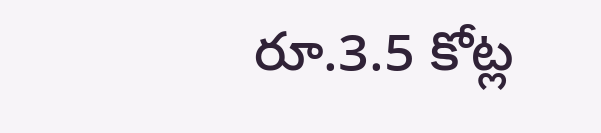రూ.3.5 కోట్ల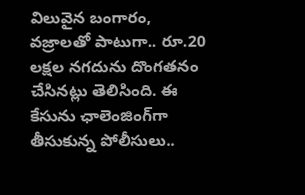విలువైన బంగారం, వజ్రాలతో పాటుగా.. రూ.20 లక్షల నగదును దొంగతనం చేసినట్లు తెలిసింది. ఈ కేసును ఛాలెంజింగ్‌గా తీసుకున్న పోలీసులు..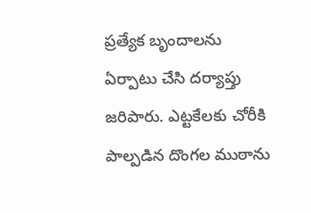ప్రత్యేక బృందాలను ఏర్పాటు చేసి దర్యాప్తు జరిపారు. ఎట్టకేలకు చోరీకి పాల్పడిన దొంగల ముఠాను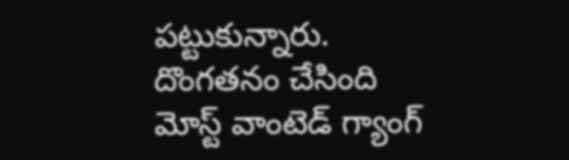పట్టుకున్నారు. దొంగతనం చేసింది మోస్ట్ వాంటెడ్ గ్యాంగ్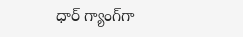ధార్ గ్యాంగ్‌గా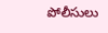పోలీసులు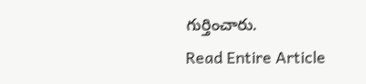గుర్తించారు.
Read Entire Article